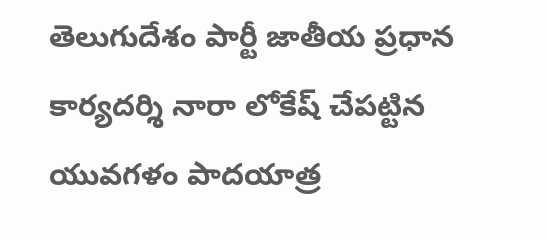తెలుగుదేశం పార్టీ జాతీయ ప్రధాన కార్యదర్శి నారా లోకేష్ చేపట్టిన యువగళం పాదయాత్ర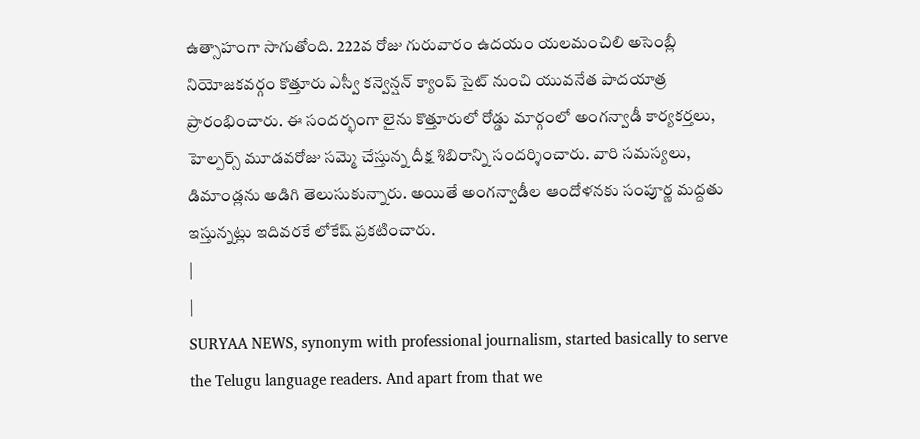ఉత్సాహంగా సాగుతోంది. 222వ రోజు గురువారం ఉదయం యలమంచిలి అసెంబ్లీ నియోజకవర్గం కొత్తూరు ఎస్వీ కన్వెన్షన్ క్యాంప్ సైట్ నుంచి యువనేత పాదయాత్ర ప్రారంభించారు. ఈ సందర్భంగా లైను కొత్తూరులో రోడ్డు మార్గంలో అంగన్వాడీ కార్యకర్తలు, హెల్పర్స్ మూడవరోజు సమ్మె చేస్తున్న దీక్ష శిబిరాన్ని సందర్శించారు. వారి సమస్యలు, డిమాండ్లను అడిగి తెలుసుకున్నారు. అయితే అంగన్వాడీల ఆందోళనకు సంపూర్ణ మద్దతు ఇస్తున్నట్లు ఇదివరకే లోకేష్ ప్రకటించారు.
|
|
SURYAA NEWS, synonym with professional journalism, started basically to serve the Telugu language readers. And apart from that we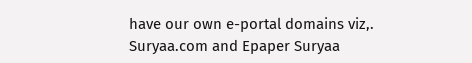have our own e-portal domains viz,. Suryaa.com and Epaper Suryaa